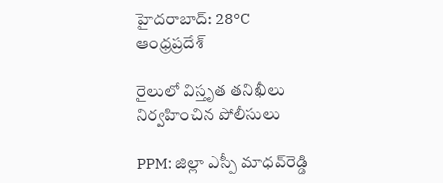హైదరాబాద్: 28°C
ఆంధ్రప్రదేశ్

రైలులో విస్తృత తనిఖీలు నిర్వహించిన పోలీసులు

PPM: జిల్లా ఎస్పీ మాధవ్‌రెడ్డి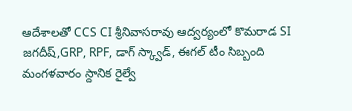ఆదేశాలతో CCS CI శ్రీనివాసరావు ఆద్వర్యంలో కొమరాడ SI జగదీష్,GRP, RPF, డాగ్ స్క్వాడ్, ఈగల్ టీం సిబ్బంది మంగళవారం స్దానిక రైల్వే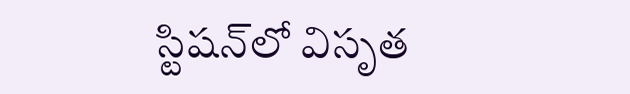స్టిషన్‌లో విసృత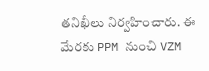తనిఖీలు నిర్వహించారు. ఈ మేరకు PPM నుంచి VZM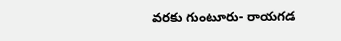వరకు గుంటూరు- రాయగడ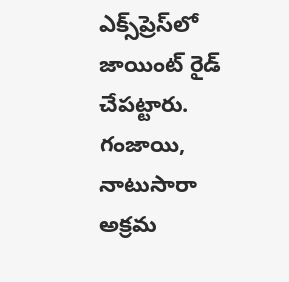ఎక్స్‌ప్రెస్‌లో జాయింట్‌ రైడ్‌ చేపట్టారు. గంజాయి, నాటుసారా అక్రమ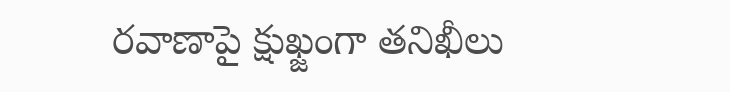రవాణాపై క్షుఖ్జంగా తనిఖీలు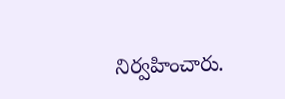నిర్వహించారు.